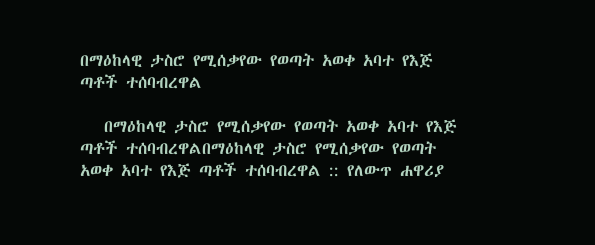በማዕከላዊ ታስሮ የሚሰቃየው የወጣት አወቀ አባተ የእጅ ጣቶች ተሰባብረዋል

   በማዕከላዊ ታስሮ የሚሰቃየው የወጣት አወቀ አባተ የእጅ ጣቶች ተሰባብረዋልበማዕከላዊ ታስሮ የሚሰቃየው የወጣት አወቀ አባተ የእጅ ጣቶች ተሰባብረዋል :: የለውጥ ሐዋሪያ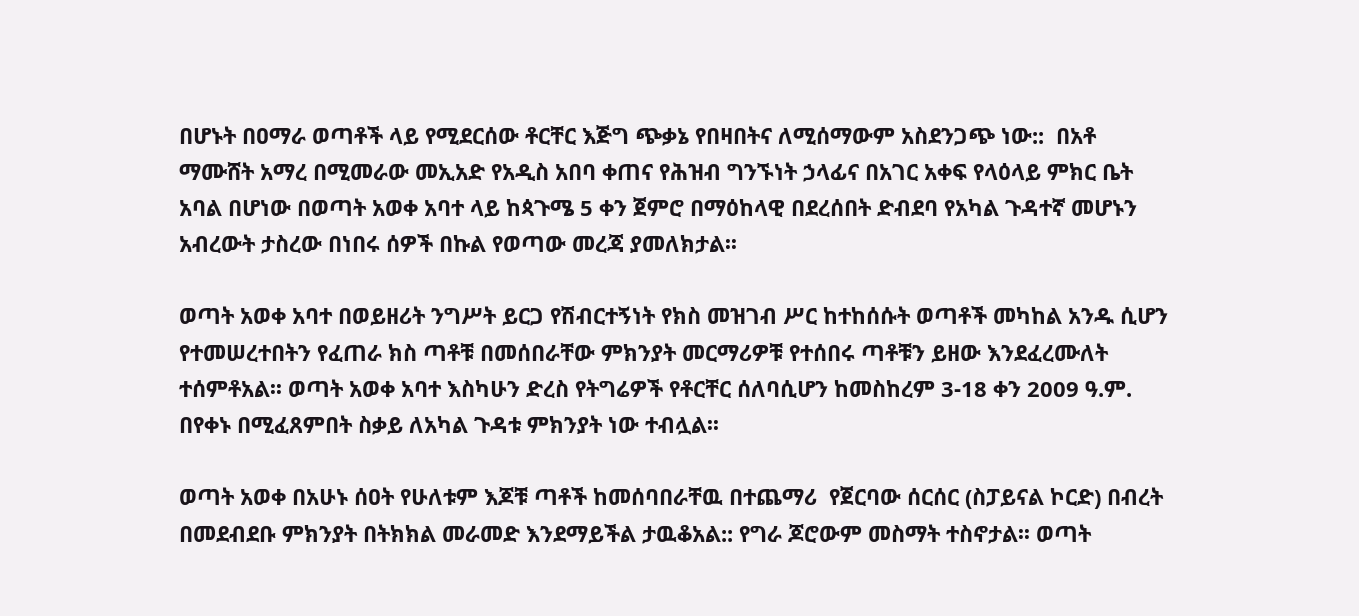በሆኑት በዐማራ ወጣቶች ላይ የሚደርሰው ቶርቸር እጅግ ጭቃኔ የበዛበትና ለሚሰማውም አስደንጋጭ ነው::  በአቶ ማሙሸት አማረ በሚመራው መኢአድ የአዲስ አበባ ቀጠና የሕዝብ ግንኙነት ኃላፊና በአገር አቀፍ የላዕላይ ምክር ቤት አባል በሆነው በወጣት አወቀ አባተ ላይ ከጳጉሜ 5 ቀን ጀምሮ በማዕከላዊ በደረሰበት ድብደባ የአካል ጉዳተኛ መሆኑን አብረውት ታስረው በነበሩ ሰዎች በኩል የወጣው መረጃ ያመለክታል፡፡

ወጣት አወቀ አባተ በወይዘሪት ንግሥት ይርጋ የሽብርተኝነት የክስ መዝገብ ሥር ከተከሰሱት ወጣቶች መካከል አንዱ ሲሆን የተመሠረተበትን የፈጠራ ክስ ጣቶቹ በመሰበራቸው ምክንያት መርማሪዎቹ የተሰበሩ ጣቶቹን ይዘው እንደፈረሙለት ተሰምቶአል፡፡ ወጣት አወቀ አባተ እስካሁን ድረስ የትግሬዎች የቶርቸር ሰለባሲሆን ከመስከረም 3-18 ቀን 2009 ዓ.ም. በየቀኑ በሚፈጸምበት ስቃይ ለአካል ጉዳቱ ምክንያት ነው ተብሏል፡፡

ወጣት አወቀ በአሁኑ ሰዐት የሁለቱም እጆቹ ጣቶች ከመሰባበራቸዉ በተጨማሪ  የጀርባው ሰርሰር (ስፓይናል ኮርድ) በብረት በመደብደቡ ምክንያት በትክክል መራመድ እንደማይችል ታዉቆአል:: የግራ ጆሮውም መስማት ተስኖታል፡፡ ወጣት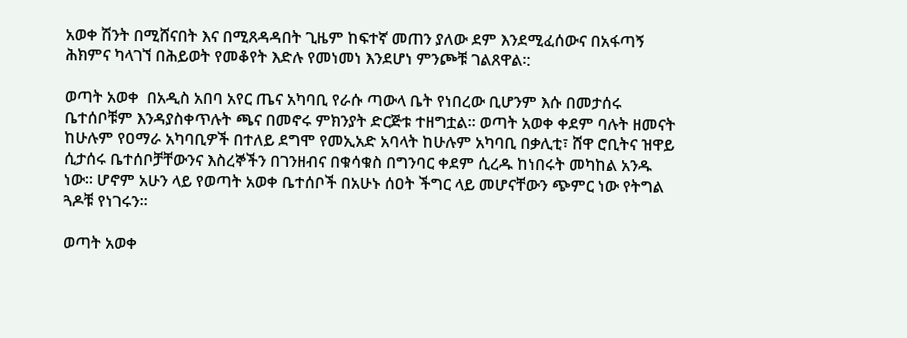አወቀ ሽንት በሚሸናበት እና በሚጸዳዳበት ጊዜም ከፍተኛ መጠን ያለው ደም እንደሚፈሰውና በአፋጣኝ ሕክምና ካላገኘ በሕይወት የመቆየት እድሉ የመነመነ እንደሆነ ምንጮቹ ገልጸዋል፡:

ወጣት አወቀ  በአዲስ አበባ አየር ጤና አካባቢ የራሱ ጣውላ ቤት የነበረው ቢሆንም እሱ በመታሰሩ ቤተሰቦቹም እንዳያስቀጥሉት ጫና በመኖሩ ምክንያት ድርጅቱ ተዘግቷል፡፡ ወጣት አወቀ ቀደም ባሉት ዘመናት ከሁሉም የዐማራ አካባቢዎች በተለይ ደግሞ የመኢአድ አባላት ከሁሉም አካባቢ በቃሊቲ፣ ሸዋ ሮቢትና ዝዋይ ሲታሰሩ ቤተሰቦቻቸውንና እስረኞችን በገንዘብና በቁሳቁስ በግንባር ቀደም ሲረዱ ከነበሩት መካከል አንዱ ነው፡፡ ሆኖም አሁን ላይ የወጣት አወቀ ቤተሰቦች በአሁኑ ሰዐት ችግር ላይ መሆናቸውን ጭምር ነው የትግል ጓዶቹ የነገሩን፡፡

ወጣት አወቀ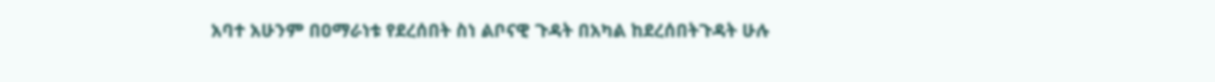አባተ አሁንም በዐማራነቱ የደረሰበት ስነ ልቦናዊ ጉዳት በአካል ከደረሰበትጉዳት ሁሉ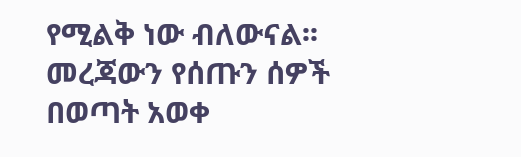የሚልቅ ነው ብለውናል፡፡ መረጃውን የሰጡን ሰዎች በወጣት አወቀ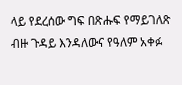ላይ የደረሰው ግፍ በጽሑፍ የማይገለጽ ብዙ ጉዳይ እንዳለውና የዓለም አቀፉ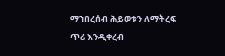ማኀበረሰብ ሕይወቱን ለማትረፍ ጥሪ እንዲቀረብ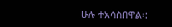ሁሉ ተአሳስበዋል፡: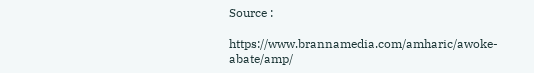Source :

https://www.brannamedia.com/amharic/awoke-abate/amp/